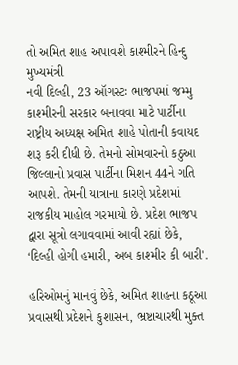તો અમિત શાહ અપાવશે કાશ્મીરને હિન્દુ મુખ્યમંત્રી
નવી દિલ્હી, 23 ઑગસ્ટઃ ભાજપમાં જમ્મુ કાશ્મીરની સરકાર બનાવવા માટે પાર્ટીના રાષ્ટ્રીય અધ્યક્ષ અમિત શાહે પોતાની કવાયદ શરૂ કરી દીધી છે. તેમનો સોમવારનો કઠુઆ જિલ્લાનો પ્રવાસ પાર્ટીના મિશન 44ને ગતિ આપશે. તેમની યાત્રાના કારણે પ્રદેશમાં રાજકીય માહોલ ગરમાયો છે. પ્રદેશ ભાજપ દ્વારા સૂત્રો લગાવવામાં આવી રહ્યાં છેકે, ‘દિલ્હી હોગી હમારી, અબ કાશ્મીર કી બારી'.

હરિઓમનું માનવું છેકે, અમિત શાહના કઠૂઆ પ્રવાસથી પ્રદેશને કુશાસન, ભ્રષ્ટાચારથી મુક્ત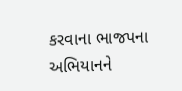કરવાના ભાજપના અભિયાનને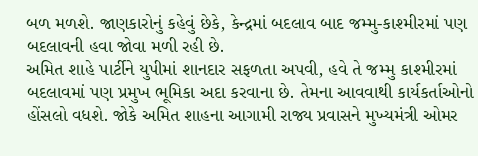બળ મળશે. જાણકારોનું કહેવું છેકે, કેન્દ્રમાં બદલાવ બાદ જમ્મુ-કાશ્મીરમાં પણ બદલાવની હવા જોવા મળી રહી છે.
અમિત શાહે પાર્ટીને યુપીમાં શાનદાર સફળતા અપવી, હવે તે જમ્મુ કાશ્મીરમાં બદલાવમાં પણ પ્રમુખ ભૂમિકા અદા કરવાના છે. તેમના આવવાથી કાર્યકર્તાઓનો હોંસલો વધશે. જોકે અમિત શાહના આગામી રાજ્ય પ્રવાસને મુખ્યમંત્રી ઓમર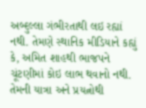અબ્દુલ્લા ગંભીરતાથી લઇ રહ્યાં નથી. તેમણે સ્થાનિક મીડિયાને કહ્યું કે, અમિત શાહથી ભાજપને ચૂંટણીમાં કોઇ લાભ થવાનો નથી. તેમની યાત્રા અને પ્રયત્નોથી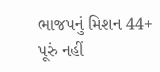ભાજપનું મિશન 44+ પૂરું નહીં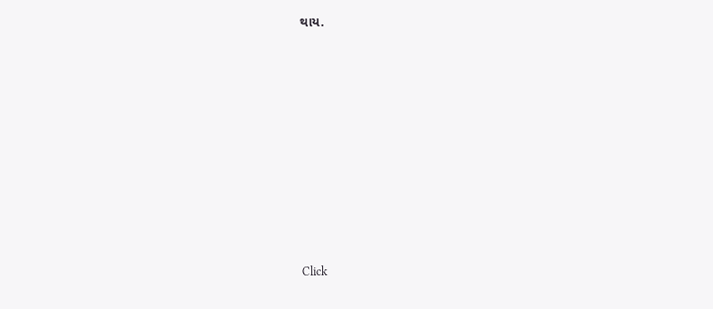થાય.












Click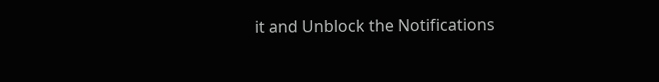it and Unblock the Notifications